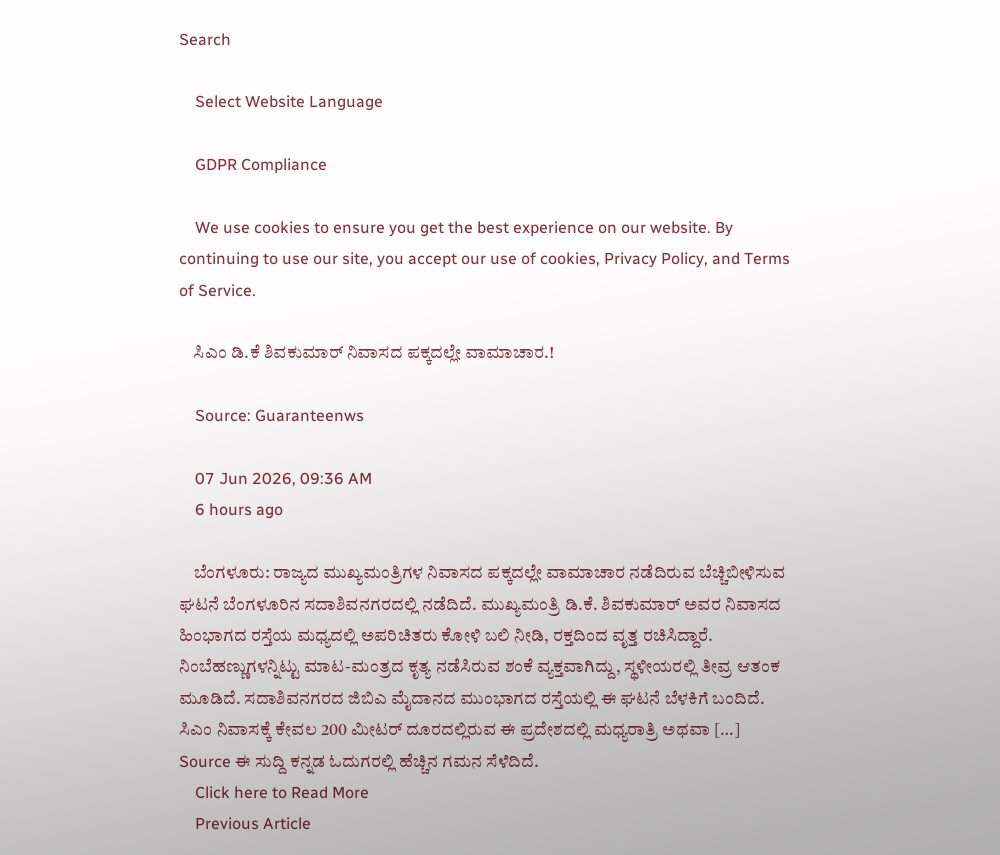Search

    Select Website Language

    GDPR Compliance

    We use cookies to ensure you get the best experience on our website. By continuing to use our site, you accept our use of cookies, Privacy Policy, and Terms of Service.

    ಸಿಎಂ ಡಿ.ಕೆ ಶಿವಕುಮಾರ್ ನಿವಾಸದ ಪಕ್ಕದಲ್ಲೇ ವಾಮಾಚಾರ.!

    Source: Guaranteenws

    07 Jun 2026, 09:36 AM
    6 hours ago

    ಬೆಂಗಳೂರು: ರಾಜ್ಯದ ಮುಖ್ಯಮಂತ್ರಿಗಳ ನಿವಾಸದ ಪಕ್ಕದಲ್ಲೇ ವಾಮಾಚಾರ ನಡೆದಿರುವ ಬೆಚ್ಚಿಬೀಳಿಸುವ ಘಟನೆ ಬೆಂಗಳೂರಿನ ಸದಾಶಿವನಗರದಲ್ಲಿ ನಡೆದಿದೆ. ಮುಖ್ಯಮಂತ್ರಿ ಡಿ.ಕೆ. ಶಿವಕುಮಾರ್ ಅವರ ನಿವಾಸದ ಹಿಂಭಾಗದ ರಸ್ತೆಯ ಮಧ್ಯದಲ್ಲಿ ಅಪರಿಚಿತರು ಕೋಳಿ ಬಲಿ ನೀಡಿ, ರಕ್ತದಿಂದ ವೃತ್ತ ರಚಿಸಿದ್ದಾರೆ. ನಿಂಬೆಹಣ್ಣುಗಳನ್ನಿಟ್ಟು ಮಾಟ-ಮಂತ್ರದ ಕೃತ್ಯ ನಡೆಸಿರುವ ಶಂಕೆ ವ್ಯಕ್ತವಾಗಿದ್ದು, ಸ್ಥಳೀಯರಲ್ಲಿ ತೀವ್ರ ಆತಂಕ ಮೂಡಿದೆ. ಸದಾಶಿವನಗರದ ಜಿಬಿಎ ಮೈದಾನದ ಮುಂಭಾಗದ ರಸ್ತೆಯಲ್ಲಿ ಈ ಘಟನೆ ಬೆಳಕಿಗೆ ಬಂದಿದೆ. ಸಿಎಂ ನಿವಾಸಕ್ಕೆ ಕೇವಲ 200 ಮೀಟರ್ ದೂರದಲ್ಲಿರುವ ಈ ಪ್ರದೇಶದಲ್ಲಿ ಮಧ್ಯರಾತ್ರಿ ಅಥವಾ […] Source ಈ ಸುದ್ದಿ ಕನ್ನಡ ಓದುಗರಲ್ಲಿ ಹೆಚ್ಚಿನ ಗಮನ ಸೆಳೆದಿದೆ.
    Click here to Read More
    Previous Article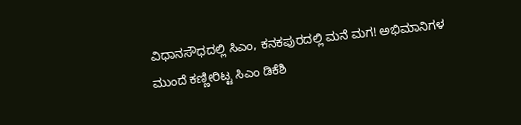ವಿಧಾನಸೌಧದಲ್ಲಿ ಸಿಎಂ, ಕನಕಪುರದಲ್ಲಿ ಮನೆ ಮಗ! ಅಭಿಮಾನಿಗಳ ಮುಂದೆ ಕಣ್ಣೀರಿಟ್ಟ ಸಿಎಂ ಡಿಕೆಶಿ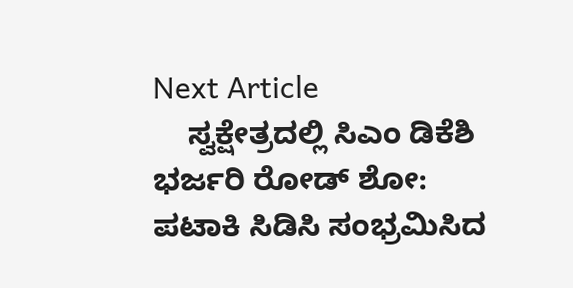Next Article
    ಸ್ವಕ್ಷೇತ್ರದಲ್ಲಿ ಸಿಎಂ ಡಿಕೆಶಿ ಭರ್ಜರಿ ರೋಡ್ ಶೋ: ಪಟಾಕಿ ಸಿಡಿಸಿ ಸಂಭ್ರಮಿಸಿದ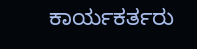ಕಾರ್ಯಕರ್ತರು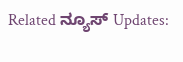Related ನ್ಯೂಸ್ Updates: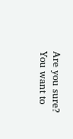Are you sure? You want to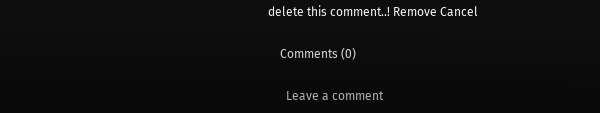delete this comment..! Remove Cancel

    Comments (0)

      Leave a comment